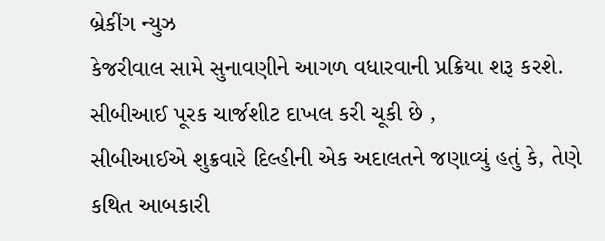બ્રેકીંગ ન્યુઝ
કેજરીવાલ સામે સુનાવણીને આગળ વધારવાની પ્રક્રિયા શરૂ કરશે. સીબીઆઈ પૂરક ચાર્જશીટ દાખલ કરી ચૂકી છે ,
સીબીઆઈએ શુક્રવારે દિલ્હીની એક અદાલતને જણાવ્યું હતું કે, તેણે કથિત આબકારી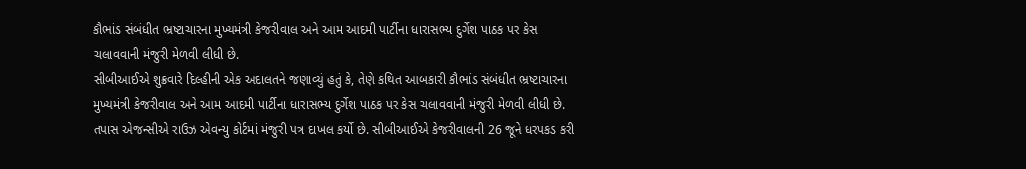કૌભાંડ સંબંધીત ભ્રષ્ટાચારના મુખ્યમંત્રી કેજરીવાલ અને આમ આદમી પાર્ટીના ધારાસભ્ય દુર્ગેશ પાઠક પર કેસ ચલાવવાની મંજુરી મેળવી લીધી છે.
સીબીઆઈએ શુક્રવારે દિલ્હીની એક અદાલતને જણાવ્યું હતું કે, તેણે કથિત આબકારી કૌભાંડ સંબંધીત ભ્રષ્ટાચારના મુખ્યમંત્રી કેજરીવાલ અને આમ આદમી પાર્ટીના ધારાસભ્ય દુર્ગેશ પાઠક પર કેસ ચલાવવાની મંજુરી મેળવી લીધી છે.
તપાસ એજન્સીએ રાઉઝ એવન્યુ કોર્ટમાં મંજુરી પત્ર દાખલ કર્યો છે. સીબીઆઈએ કેજરીવાલની 26 જૂને ધરપકડ કરી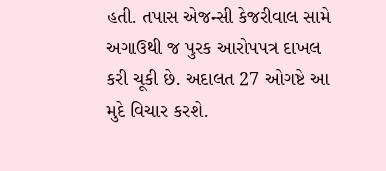હતી. તપાસ એજન્સી કેજરીવાલ સામે અગાઉથી જ પુરક આરોપપત્ર દાખલ કરી ચૂકી છે. અદાલત 27 ઓગષ્ટે આ મુદે વિચાર કરશે.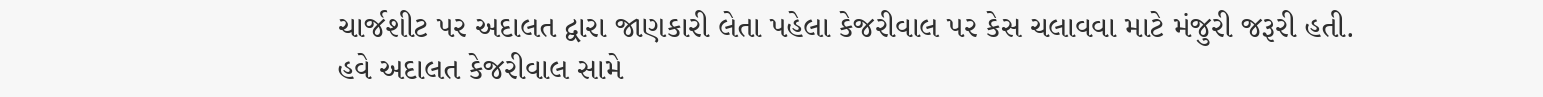ચાર્જશીટ પર અદાલત દ્વારા જાણકારી લેતા પહેલા કેજરીવાલ પર કેસ ચલાવવા માટે મંજુરી જરૂરી હતી.
હવે અદાલત કેજરીવાલ સામે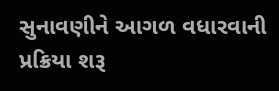સુનાવણીને આગળ વધારવાની પ્રક્રિયા શરૂ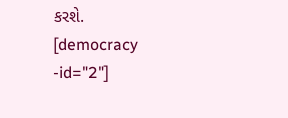કરશે.
[democracy -id="2"]